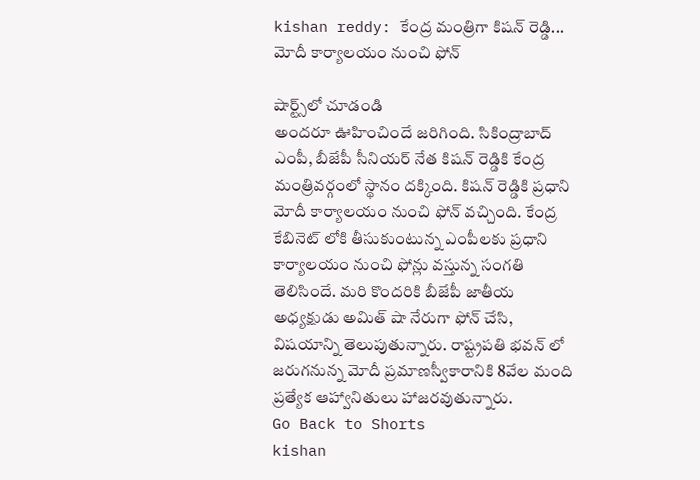kishan reddy: కేంద్ర మంత్రిగా కిషన్ రెడ్డి... మోదీ కార్యాలయం నుంచి ఫోన్

షార్ట్స్‌లో చూడండి
అందరూ ఊహించిందే జరిగింది. సికింద్రాబాద్ ఎంపీ, బీజేపీ సీనియర్ నేత కిషన్ రెడ్డికి కేంద్ర మంత్రివర్గంలో స్థానం దక్కింది. కిషన్ రెడ్డికి ప్రధాని మోదీ కార్యాలయం నుంచి ఫోన్ వచ్చింది. కేంద్ర కేబినెట్ లోకి తీసుకుంటున్న ఎంపీలకు ప్రధాని కార్యాలయం నుంచి ఫోన్లు వస్తున్న సంగతి తెలిసిందే. మరి కొందరికి బీజేపీ జాతీయ అధ్యక్షుడు అమిత్ షా నేరుగా ఫోన్ చేసి, విషయాన్ని తెలుపుతున్నారు. రాష్ట్రపతి భవన్ లో జరుగనున్న మోదీ ప్రమాణస్వీకారానికి 8వేల మంది ప్రత్యేక ఆహ్వానితులు హాజరవుతున్నారు.
Go Back to Shorts
kishan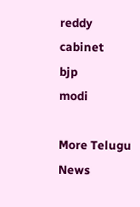reddy
cabinet
bjp
modi

More Telugu News